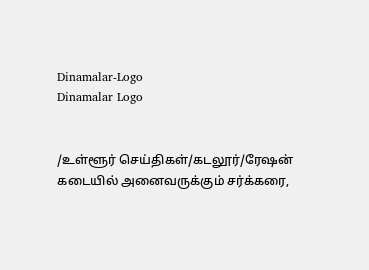Dinamalar-Logo
Dinamalar Logo


/உள்ளூர் செய்திகள்/கடலூர்/ரேஷன் கடையில் அனைவருக்கும் சர்க்கரை,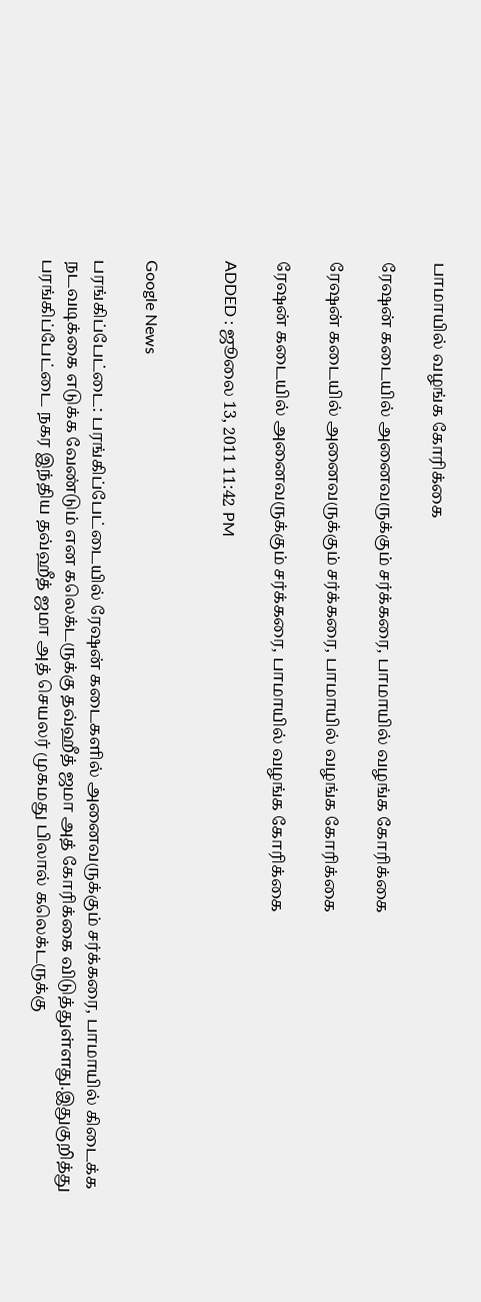பாமாயில் வழங்க கோரிக்கை

ரேஷன் கடையில் அனைவருக்கும் சர்க்கரை, பாமாயில் வழங்க கோரிக்கை

ரேஷன் கடையில் அனைவருக்கும் சர்க்கரை, பாமாயில் வழங்க கோரிக்கை

ரேஷன் கடையில் அனைவருக்கும் சர்க்கரை, பாமாயில் வழங்க கோரிக்கை

ADDED : ஜூலை 13, 2011 11:42 PM


Google News

பரங்கிப்பேட்டை: பரங்கிப்பேட்டையில் ரேஷன் கடைகளில் அனைவருக்கும் சர்க்கரை, பாமாயில் கிடைக்க நடவடிக்கை எடுக்க வேண்டும் என கலெக்டருக்கு தவ்ஹீத் ஜமா அத் கோரிக்கை விடுத்துள்ளது.இதுகுறித்து பரங்கிப்பேட்டை நகர இந்திய தவ்ஹீத் ஜமா அத் செயலர் முகமது பிலால் கலெக்டருக்கு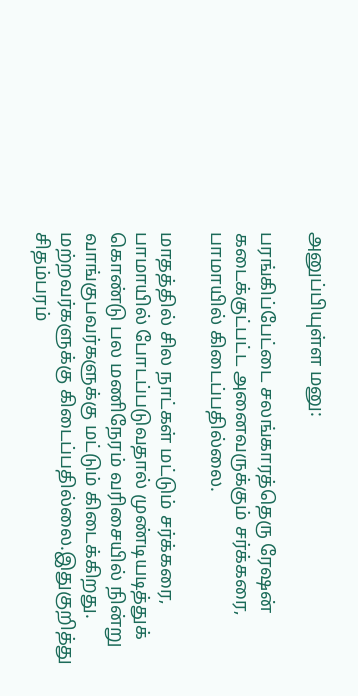அனுப்பியுள்ள மனு:

பரங்கிப்பேட்டை சலங்காரத்தெரு ரேஷன் கடைக்குட்பட்ட அனைவருக்கும் சர்க்கரை, பாமாயில் கிடைப்பதில்லை.

மாதத்தில் சில நாட்கள் மட்டும் சர்க்கரை, பாமாயில் போடப்படுவதால் முண்டியடித்துக் கொண்டு பல மணிநேரம் வரிசையில் நின்று வாங்குபவர்களுக்கு மட்டும் கிடைக்கிறது. மற்றவர்களுக்கு கிடைப்பதில்லை.இதுகுறித்து சிதம்பரம்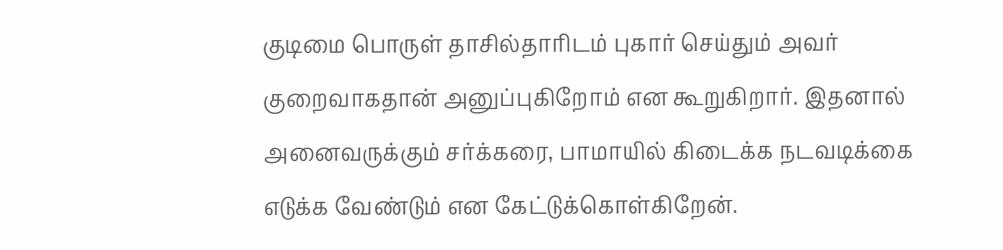குடிமை பொருள் தாசில்தாரிடம் புகார் செய்தும் அவர் குறைவாகதான் அனுப்புகிறோம் என கூறுகிறார். இதனால் அனைவருக்கும் சர்க்கரை, பாமாயில் கிடைக்க நடவடிக்கை எடுக்க வேண்டும் என கேட்டுக்கொள்கிறேன்.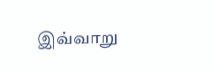இவ்வாறு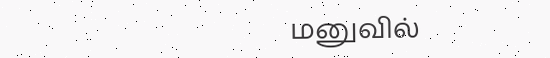மனுவில்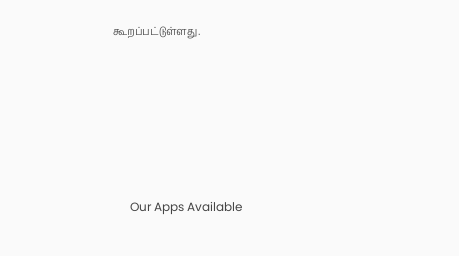கூறப்பட்டுள்ளது.







      Our Apps Available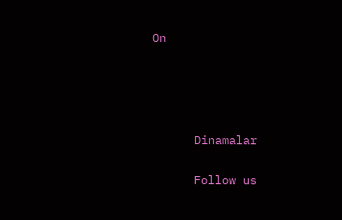On




      Dinamalar

      Follow us